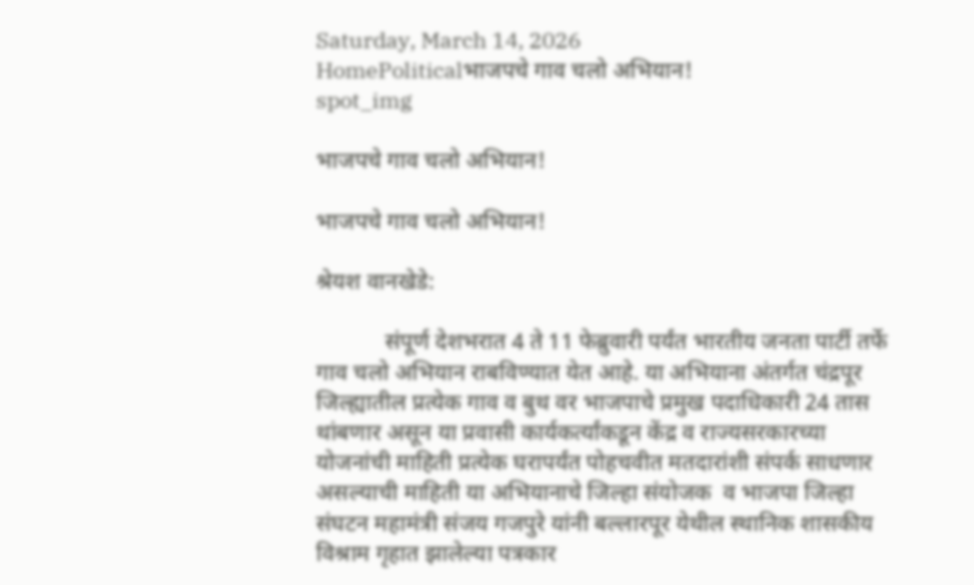Saturday, March 14, 2026
HomePoliticalभाजपचे गाव चलो अभियान!
spot_img

भाजपचे गाव चलो अभियान!

भाजपचे गाव चलो अभियान!

श्रेयश वानखेडे:

            संपूर्ण देशभरात 4 ते 11 फेब्रुवारी पर्यंत भारतीय जनता पार्टी तर्फे गाव चलो अभियान राबविण्यात येत आहे. या अभियाना अंतर्गत चंद्रपूर जिल्ह्यातील प्रत्येक गाव व बुथ वर भाजपाचे प्रमुख पदाधिकारी 24 तास थांबणार असून या प्रवासी कार्यकर्त्यांकडून केंद्र व राज्यसरकारच्या योजनांची माहिती प्रत्येक घरापर्यंत पोहचवीत मतदारांशी संपर्क साधणार असल्याची माहिती या अभियानाचे जिल्हा संयोजक  व भाजपा जिल्हा संघटन महामंत्री संजय गजपुरे यांनी बल्लारपूर येथील स्थानिक शासकीय विश्राम गृहात झालेल्या पत्रकार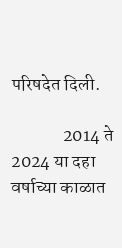परिषदेत दिली.

              2014 ते 2024 या दहा वर्षाच्या काळात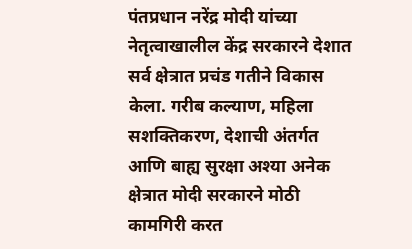पंतप्रधान नरेंद्र मोदी यांच्या नेतृत्वाखालील केंद्र सरकारने देशात सर्व क्षेत्रात प्रचंड गतीने विकास केला. गरीब कल्याण, महिला सशक्तिकरण, देशाची अंतर्गत आणि बाह्य सुरक्षा अश्या अनेक क्षेत्रात मोदी सरकारने मोठी कामगिरी करत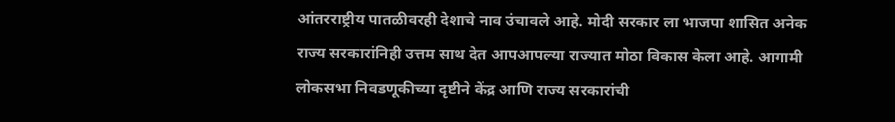आंतरराष्ट्रीय पातळीवरही देशाचे नाव उंचावले आहे. मोदी सरकार ला भाजपा शासित अनेक राज्य सरकारांनिही उत्तम साथ देत आपआपल्या राज्यात मोठा विकास केला आहे. आगामी लोकसभा निवडणूकीच्या दृष्टीने केंद्र आणि राज्य सरकारांची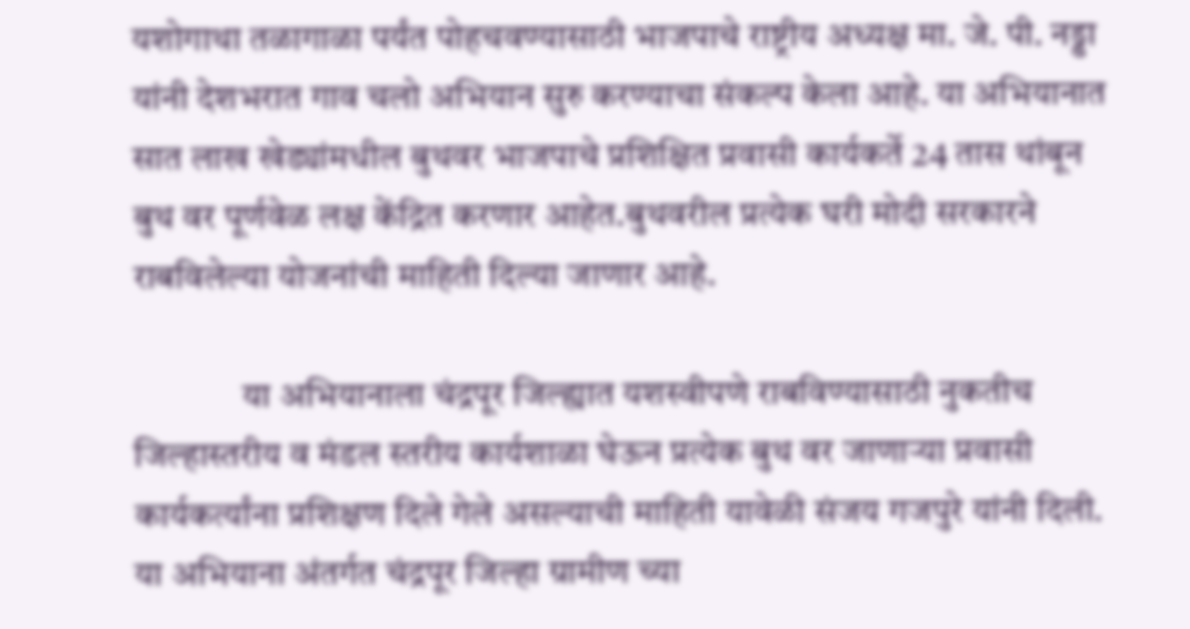यशोगाथा तळागाळा पर्यंत पोहचवण्यासाठी भाजपाचे राष्ट्रीय अध्यक्ष मा. जे. पी. नड्डा यांनी देशभरात गाव चलो अभियान सुरु करण्याचा संकल्प केला आहे. या अभियानात सात लाख खेड्यांमधील बुथवर भाजपाचे प्रशिक्षित प्रवासी कार्यकर्ते 24 तास थांबून बुथ वर पूर्णवेळ लक्ष केंद्रित करणार आहेत.बुथवरील प्रत्येक घरी मोदी सरकारने राबविलेल्या योजनांची माहिती दिल्या जाणार आहे.

               या अभियानाला चंद्रपूर जिल्ह्यात यशस्वीपणे राबविण्यासाठी नुकतीच जिल्हास्तरीय व मंडल स्तरीय कार्यशाळा घेऊन प्रत्येक बुथ वर जाणाऱ्या प्रवासी कार्यकर्त्यांना प्रशिक्षण दिले गेले असल्याची माहिती यावेळी संजय गजपुरे यांनी दिली. या अभियाना अंतर्गत चंद्रपूर जिल्हा ग्रामीण च्या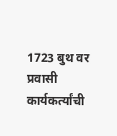1723 बुथ वर प्रवासी कार्यकर्त्यांची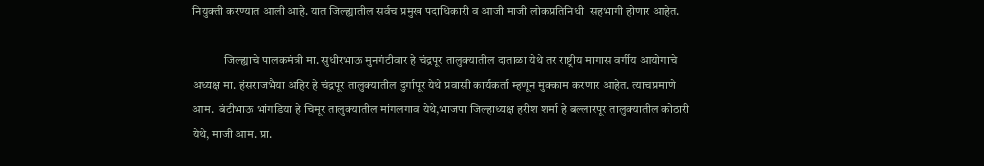नियुक्ती करण्यात आली आहे. यात जिल्ह्यातील सर्वच प्रमुख पदाधिकारी व आजी माजी लोकप्रतिनिधी  सहभागी होणार आहेत.

             जिल्ह्याचे पालकमंत्री मा. सुधीरभाऊ मुनगंटीवार हे चंद्रपूर तालुक्यातील दाताळा येथे तर राष्ट्रीय मागास वर्गीय आयोगाचे अध्यक्ष मा. हंसराजभैया अहिर हे चंद्रपूर तालुक्यातील दुर्गापूर येथे प्रवासी कार्यकर्ता म्हणून मुक्काम करणार आहेत. त्याचप्रमाणे आम.  बंटीभाऊ भांगडिया हे चिमूर तालुक्यातील मांगलगाव येथे,भाजपा जिल्हाध्यक्ष हरीश शर्मा हे बल्लारपूर तालुक्यातील कोठारी येथे, माजी आम. प्रा.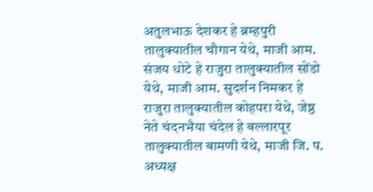अतुलभाऊ देशकर हे ब्रम्हपुरी तालुक्यातील चौगान येथे, माजी आम. संजय धोटे हे राजुरा तालुक्यातील सोंडो येथे, माजी आम. सुदर्शन निमकर हे राजुरा तालुक्यातील कोहपरा येथे, जेष्ठ नेते चंदनभैया चंदेल हे बल्लारपूर तालुक्यातील बामणी येथे, माजी जि. प. अध्यक्ष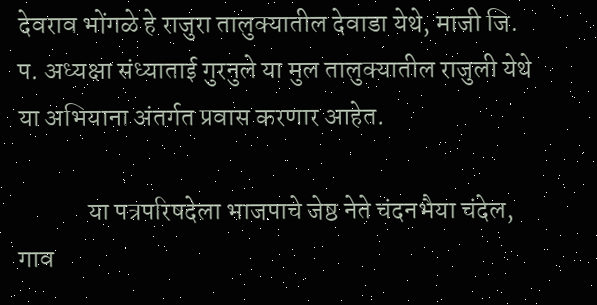देवराव भोंगळे हे राजुरा तालुक्यातील देवाडा येथे, माजी जि. प. अध्यक्षा संध्याताई गुरनुले या मुल तालुक्यातील राजुली येथे या अभियाना अंतर्गत प्रवास करणार आहेत.

             या पत्रपरिषदेला भाजपाचे जेष्ठ नेते चंदनभैया चंदेल, गाव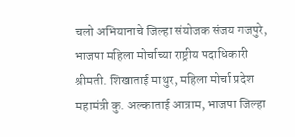चलो अभियानाचे जिल्हा संयोजक संजय गजपुरे, भाजपा महिला मोर्चाच्या राष्ट्रीय पदाधिकारी श्रीमती. शिखाताई माथुर, महिला मोर्चा प्रदेश महामंत्री कु. अल्काताई आत्राम, भाजपा जिल्हा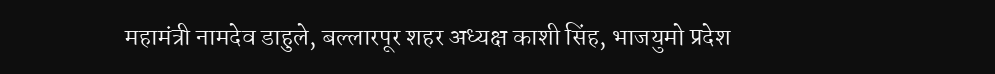महामंत्री नामदेव डाहुले, बल्लारपूर शहर अध्यक्ष काशी सिंह, भाजयुमो प्रदेश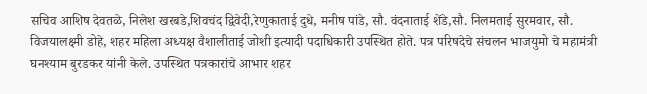सचिव आशिष देवतळे, निलेश खरबडे,शिवचंद द्विवेदी,रेणुकाताई दुधे, मनीष पांडे, सौ. वंदनाताई शेंडे,सौ. निलमताई सुरमवार, सौ. विजयालक्ष्मी डोहे, शहर महिला अध्यक्ष वैशालीताई जोशी इत्यादी पदाधिकारी उपस्थित होते. पत्र परिषदेचे संचलन भाजयुमो चे महामंत्री घनश्याम बुरडकर यांनी केले. उपस्थित पत्रकारांचे आभार शहर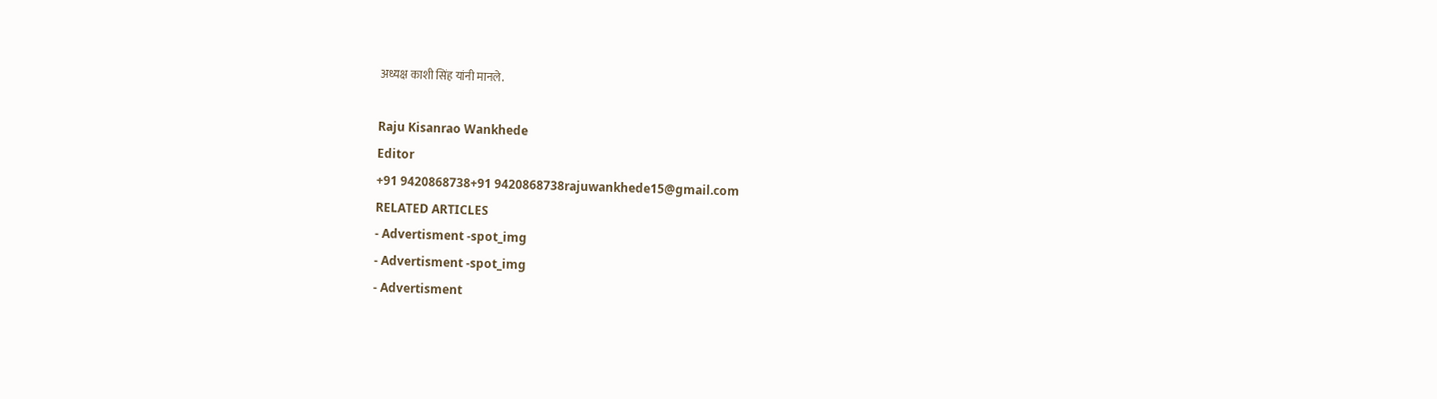अध्यक्ष काशी सिंह यांनी मानले.

Raju Kisanrao Wankhede
Editor
+91 9420868738+91 9420868738rajuwankhede15@gmail.com
RELATED ARTICLES
- Advertisment -spot_img
- Advertisment -spot_img
- Advertisment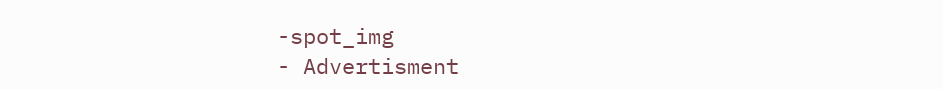-spot_img
- Advertisment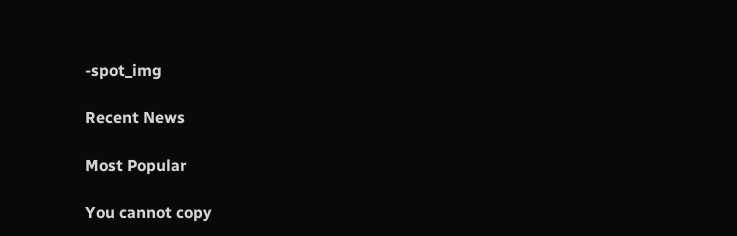-spot_img

Recent News

Most Popular

You cannot copy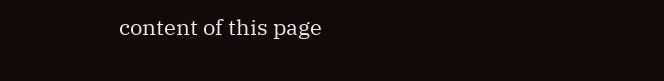content of this page